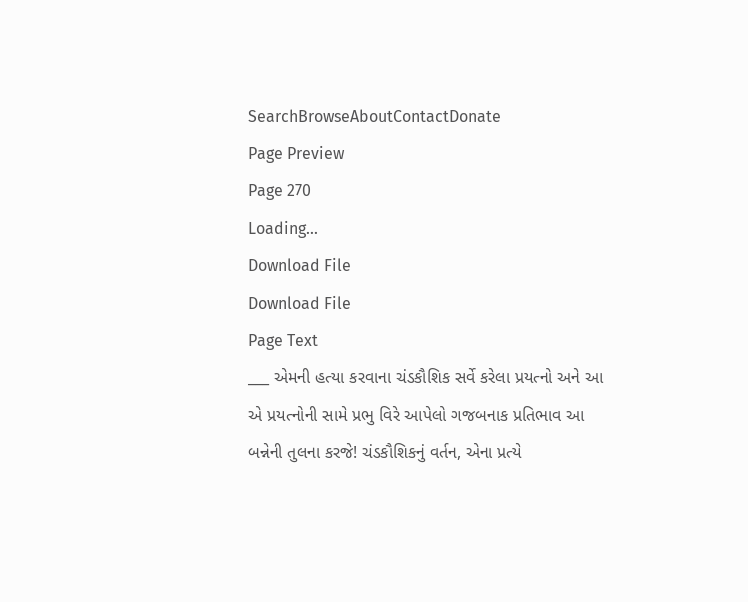SearchBrowseAboutContactDonate
Page Preview
Page 270
Loading...
Download File
Download File
Page Text
___ એમની હત્યા કરવાના ચંડકૌશિક સર્વે કરેલા પ્રયત્નો અને આ એ પ્રયત્નોની સામે પ્રભુ વિરે આપેલો ગજબનાક પ્રતિભાવ આ બન્નેની તુલના કરજે! ચંડકૌશિકનું વર્તન, એના પ્રત્યે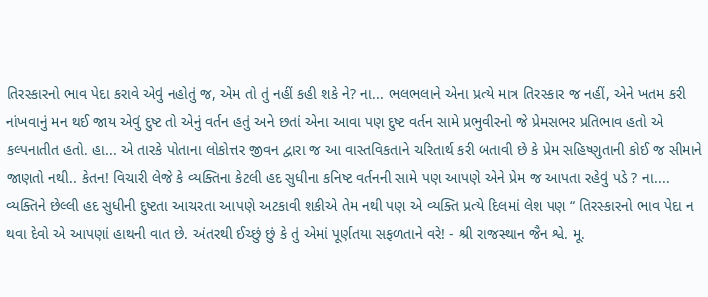તિરસ્કારનો ભાવ પેદા કરાવે એવું નહોતું જ, એમ તો તું નહીં કહી શકે ને? ના... ભલભલાને એના પ્રત્યે માત્ર તિરસ્કાર જ નહીં, એને ખતમ કરી નાંખવાનું મન થઈ જાય એવું દુષ્ટ તો એનું વર્તન હતું અને છતાં એના આવા પણ દુષ્ટ વર્તન સામે પ્રભુવીરનો જે પ્રેમસભર પ્રતિભાવ હતો એ કલ્પનાતીત હતો. હા... એ તારકે પોતાના લોકોત્તર જીવન દ્વારા જ આ વાસ્તવિકતાને ચરિતાર્થ કરી બતાવી છે કે પ્રેમ સહિષ્ણુતાની કોઈ જ સીમાને જાણતો નથી.. કેતન! વિચારી લેજે કે વ્યક્તિના કેટલી હદ સુધીના કનિષ્ટ વર્તનની સામે પણ આપણે એને પ્રેમ જ આપતા રહેવું પડે ? ના.... વ્યક્તિને છેલ્લી હદ સુધીની દુષ્ટતા આચરતા આપણે અટકાવી શકીએ તેમ નથી પણ એ વ્યક્તિ પ્રત્યે દિલમાં લેશ પણ “ તિરસ્કારનો ભાવ પેદા ન થવા દેવો એ આપણાં હાથની વાત છે. અંતરથી ઈચ્છું છું કે તું એમાં પૂર્ણતયા સફળતાને વરે! - શ્રી રાજસ્થાન જૈન શ્વે. મૂ.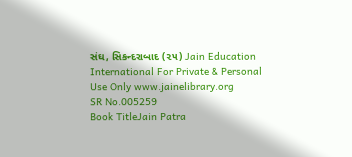સંઘ, સિકન્દરાબાદ (૨૫) Jain Education International For Private & Personal Use Only www.jainelibrary.org
SR No.005259
Book TitleJain Patra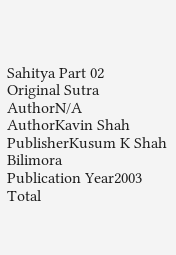Sahitya Part 02
Original Sutra AuthorN/A
AuthorKavin Shah
PublisherKusum K Shah Bilimora
Publication Year2003
Total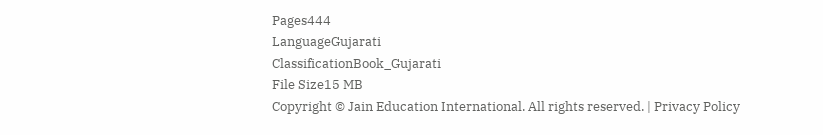Pages444
LanguageGujarati
ClassificationBook_Gujarati
File Size15 MB
Copyright © Jain Education International. All rights reserved. | Privacy Policy